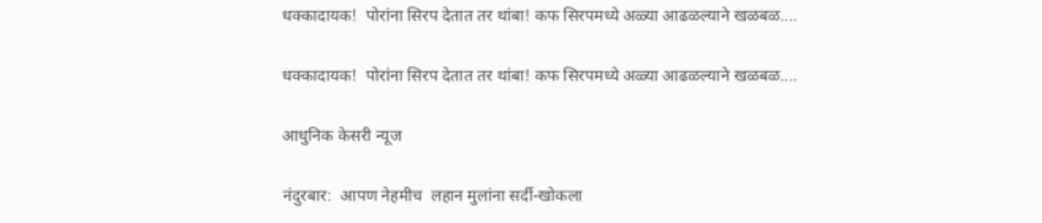धक्कादायक!  पोरांना सिरप देतात तर थांबा! कफ सिरपमध्ये अळ्या आढळल्याने खळबळ....

धक्कादायक!  पोरांना सिरप देतात तर थांबा! कफ सिरपमध्ये अळ्या आढळल्याने खळबळ....

आधुनिक केसरी न्यूज

नंदुरबार:  आपण नेहमीच  लहान मुलांना सर्दी-खोकला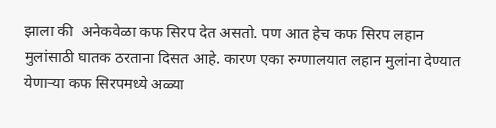झाला की  अनेकवेळा कफ सिरप देत असतो. पण आत हेच कफ सिरप लहान मुलांसाठी घातक ठरताना दिसत आहे. कारण एका रुग्णालयात लहान मुलांना देण्यात येणाऱ्या कफ सिरपमध्ये अळ्या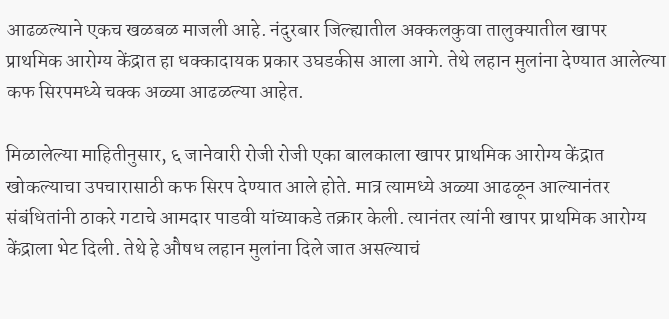आढळल्याने एकच खळबळ माजली आहे. नंदुरबार जिल्ह्यातील अक्कलकुवा तालुक्यातील खापर प्राथमिक आरोग्य केंद्रात हा धक्कादायक प्रकार उघडकीस आला आगे. तेथे लहान मुलांना देण्यात आलेल्या कफ सिरपमध्ये चक्क अळ्या आढळल्या आहेत.

मिळालेल्या माहितीनुसार, ६ जानेवारी रोजी रोजी एका बालकाला खापर प्राथमिक आरोग्य केंद्रात खोकल्याचा उपचारासाठी कफ सिरप देण्यात आले होते. मात्र त्यामध्ये अळ्या आढळून आल्यानंतर संबंधितांनी ठाकरे गटाचे आमदार पाडवी यांच्याकडे तक्रार केली. त्यानंतर त्यांनी खापर प्राथमिक आरोग्य केंद्राला भेट दिली. तेथे हे औषध लहान मुलांना दिले जात असल्याचं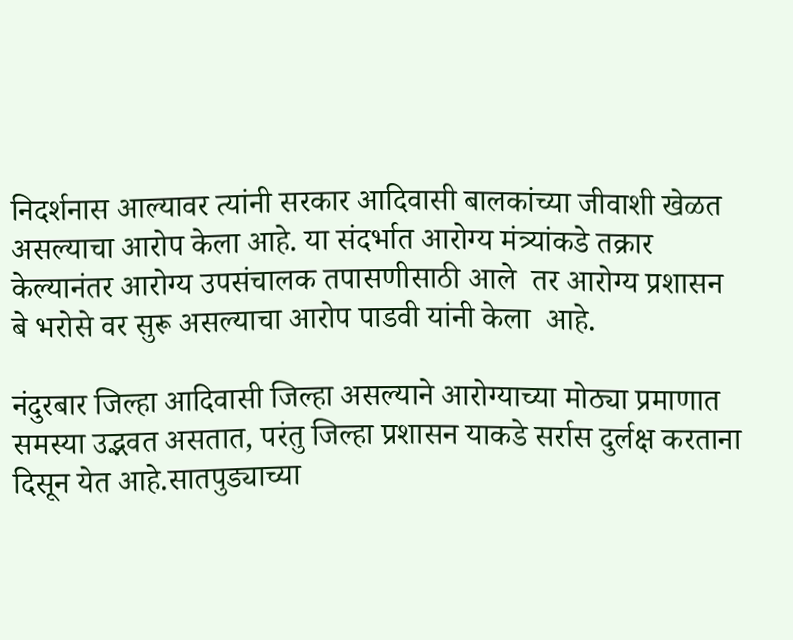निदर्शनास आल्यावर त्यांनी सरकार आदिवासी बालकांच्या जीवाशी खेळत असल्याचा आरोप केला आहे. या संदर्भात आरोग्य मंत्र्यांकडे तक्रार केल्यानंतर आरोग्य उपसंचालक तपासणीसाठी आले  तर आरोग्य प्रशासन बे भरोसे वर सुरू असल्याचा आरोप पाडवी यांनी केला  आहे.

नंदुरबार जिल्हा आदिवासी जिल्हा असल्याने आरोग्याच्या मोठ्या प्रमाणात समस्या उद्भवत असतात, परंतु जिल्हा प्रशासन याकडे सर्रास दुर्लक्ष करताना दिसून येत आहे.सातपुड्याच्या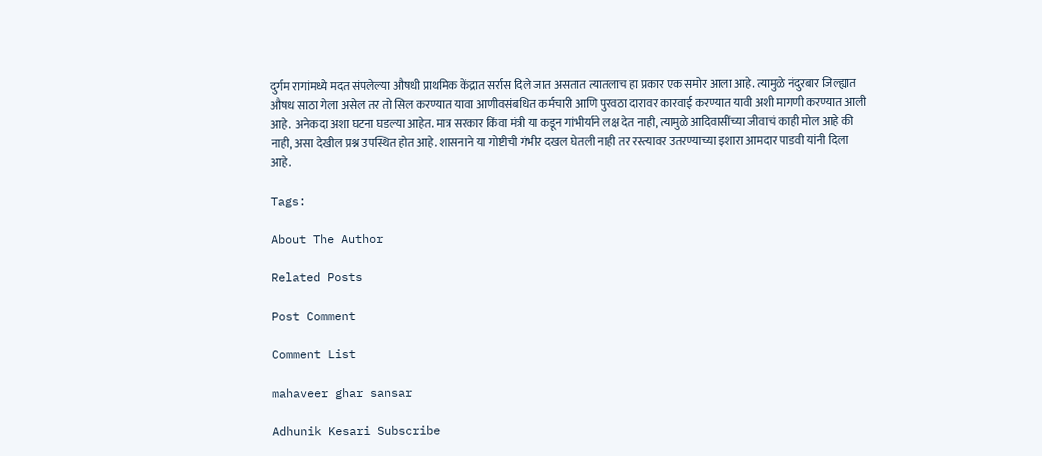दुर्गम रागांमध्ये मदत संपलेल्या औषधी प्राथमिक केंद्रात सर्रास दिले जात असतात त्यातलाच हा प्रकार एक समोर आला आहे. त्यामुळे नंदुरबार जिल्ह्यात औषध साठा गेला असेल तर तो सिल करण्यात यावा आणीवसंबधित कर्मचारी आणि पुरवठा दारावर कारवाई करण्यात यावी अशी मागणी करण्यात आली आहे.  अनेकदा अशा घटना घडल्या आहेत. मात्र सरकार किंवा मंत्री या कडून गांभीर्याने लक्ष देत नाही, त्यामुळे आदिवासींच्या जीवाचं काही मोल आहे की नाही, असा देखील प्रश्न उपस्थित होत आहे. शासनाने या गोष्टीची गंभीर दखल घेतली नाही तर रस्त्यावर उतरण्याच्या इशारा आमदार पाडवी यांनी दिला आहे.

Tags:

About The Author

Related Posts

Post Comment

Comment List

mahaveer ghar sansar

Adhunik Kesari Subscribe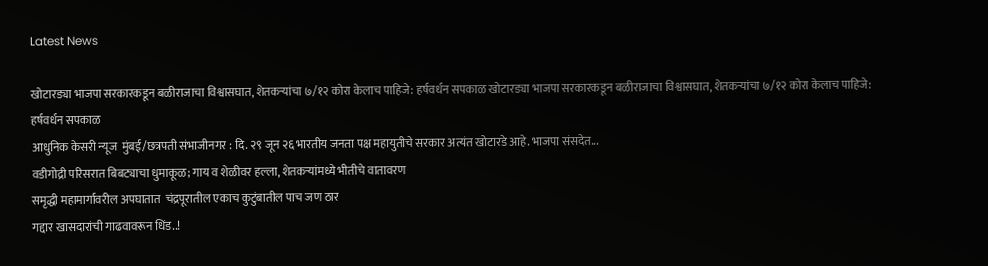Latest News

खोटारड्या भाजपा सरकारकडून बळीराजाचा विश्वासघात, शेतकऱ्यांचा ७/१२ कोरा केलाच पाहिजे: हर्षवर्धन सपकाळ खोटारड्या भाजपा सरकारकडून बळीराजाचा विश्वासघात, शेतकऱ्यांचा ७/१२ कोरा केलाच पाहिजे: हर्षवर्धन सपकाळ
आधुनिक केसरी न्यूज  मुंबई/छत्रपती संभाजीनगर : दि. २९ जून २६ भारतीय जनता पक्ष महायुतीचे सरकार अत्यंत खोटारडे आहे. भाजपा संसदेत...
वडीगोद्री परिसरात बिबट्याचा धुमाकूळ; गाय व शेळीवर हल्ला, शेतकऱ्यांमध्ये भीतीचे वातावरण
समृद्धी महामार्गावरील अपघातात  चंद्रपूरातील एकाच कुटुंबातील पाच जण ठार
गद्दार खासदारांची गाढवावरून धिंड..!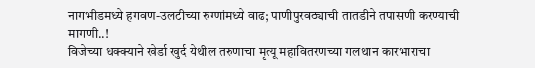नागभीडमध्ये हगवण-उलटीच्या रुग्णांमध्ये वाढ; पाणीपुरवठ्याची तातडीने तपासणी करण्याची मागणी..!
विजेच्या धक्क्याने खेर्डा खुर्द येथील तरुणाचा मृत्यू महावितरणच्या गलथान कारभाराचा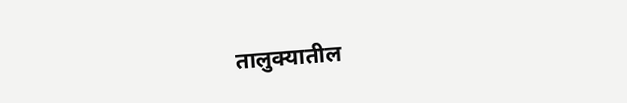तालुक्यातील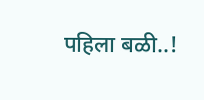पहिला बळी..!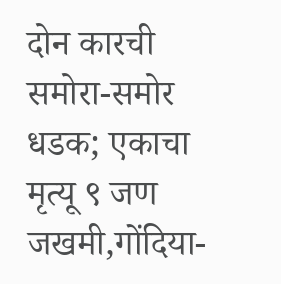दोन कारची समोरा-समोर धडक; एकाचा मृत्यू ९ जण जखमी,गोंदिया-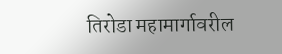तिरोडा महामार्गावरील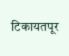टिकायतपूर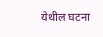येथील घटना